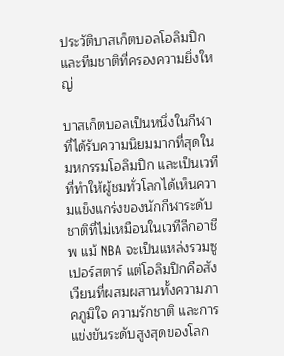ประวัติบาสเก็ตบอลโอลิมปิก และทีมชาติที่ครองความยิ่งใหญ่

บาสเก็ตบอลเป็นหนึ่งในกีฬาที่ได้รับความนิยมมากที่สุดในมหกรรมโอลิมปิก และเป็นเวทีที่ทำให้ผู้ชมทั่วโลกได้เห็นความแข็งแกร่งของนักกีฬาระดับชาติที่ไม่เหมือนในเวทีลีกอาชีพ แม้ NBA จะเป็นแหล่งรวมซูเปอร์สตาร์ แต่โอลิมปิกคือสังเวียนที่ผสมผสานทั้งความภาคภูมิใจ ความรักชาติ และการแข่งขันระดับสูงสุดของโลก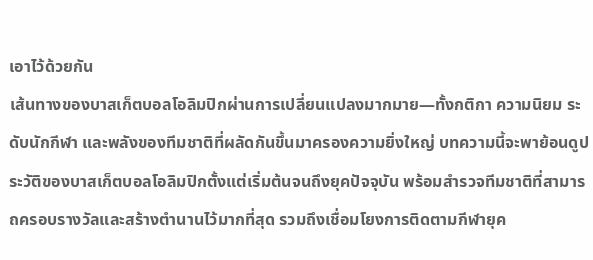เอาไว้ด้วยกัน
เส้นทางของบาสเก็ตบอลโอลิมปิกผ่านการเปลี่ยนแปลงมากมาย—ทั้งกติกา ความนิยม ระดับนักกีฬา และพลังของทีมชาติที่ผลัดกันขึ้นมาครองความยิ่งใหญ่ บทความนี้จะพาย้อนดูประวัติของบาสเก็ตบอลโอลิมปิกตั้งแต่เริ่มต้นจนถึงยุคปัจจุบัน พร้อมสำรวจทีมชาติที่สามารถครอบรางวัลและสร้างตำนานไว้มากที่สุด รวมถึงเชื่อมโยงการติดตามกีฬายุค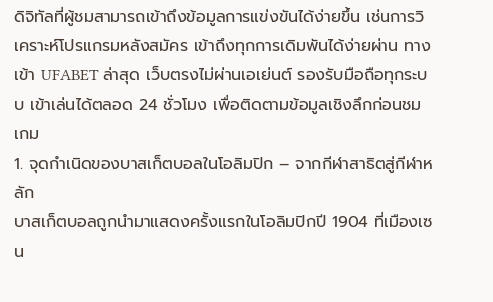ดิจิทัลที่ผู้ชมสามารถเข้าถึงข้อมูลการแข่งขันได้ง่ายขึ้น เช่นการวิเคราะห์โปรแกรมหลังสมัคร เข้าถึงทุกการเดิมพันได้ง่ายผ่าน ทางเข้า UFABET ล่าสุด เว็บตรงไม่ผ่านเอเย่นต์ รองรับมือถือทุกระบบ เข้าเล่นได้ตลอด 24 ชั่วโมง เพื่อติดตามข้อมูลเชิงลึกก่อนชมเกม
1. จุดกำเนิดของบาสเก็ตบอลในโอลิมปิก – จากกีฬาสาธิตสู่กีฬาหลัก
บาสเก็ตบอลถูกนำมาแสดงครั้งแรกในโอลิมปิกปี 1904 ที่เมืองเซน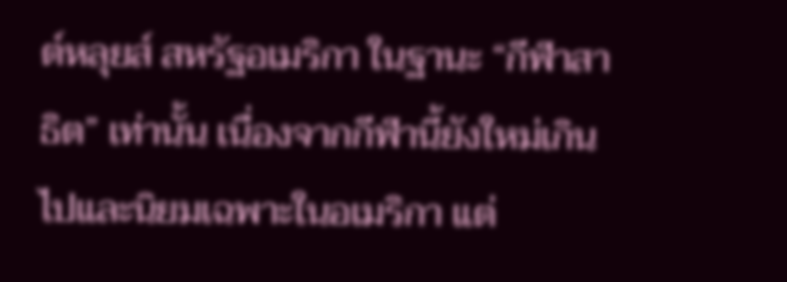ต์หลุยส์ สหรัฐอเมริกา ในฐานะ “กีฬาสาธิต” เท่านั้น เนื่องจากกีฬานี้ยังใหม่เกินไปและนิยมเฉพาะในอเมริกา แต่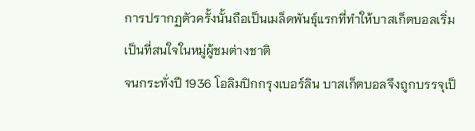การปรากฏตัวครั้งนั้นถือเป็นเมล็ดพันธุ์แรกที่ทำให้บาสเก็ตบอลเริ่มเป็นที่สนใจในหมู่ผู้ชมต่างชาติ
จนกระทั่งปี 1936 โอลิมปิกกรุงเบอร์ลิน บาสเก็ตบอลจึงถูกบรรจุเป็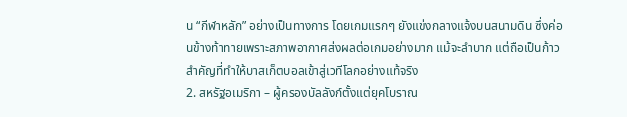น “กีฬาหลัก” อย่างเป็นทางการ โดยเกมแรกๆ ยังแข่งกลางแจ้งบนสนามดิน ซึ่งค่อนข้างท้าทายเพราะสภาพอากาศส่งผลต่อเกมอย่างมาก แม้จะลำบาก แต่ถือเป็นก้าวสำคัญที่ทำให้บาสเก็ตบอลเข้าสู่เวทีโลกอย่างแท้จริง
2. สหรัฐอเมริกา – ผู้ครองบัลลังก์ตั้งแต่ยุคโบราณ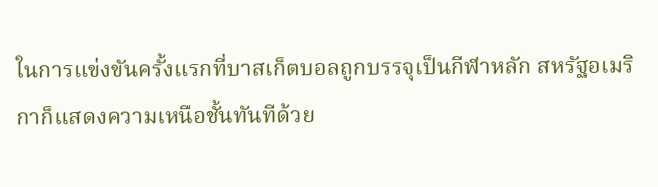ในการแข่งขันครั้งแรกที่บาสเก็ตบอลถูกบรรจุเป็นกีฬาหลัก สหรัฐอเมริกาก็แสดงความเหนือชั้นทันทีด้วย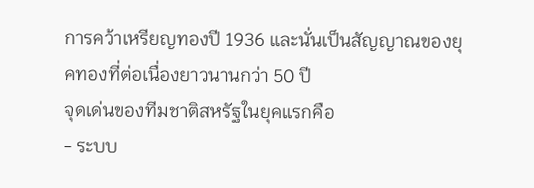การคว้าเหรียญทองปี 1936 และนั่นเป็นสัญญาณของยุคทองที่ต่อเนื่องยาวนานกว่า 50 ปี
จุดเด่นของทีมชาติสหรัฐในยุคแรกคือ
- ระบบ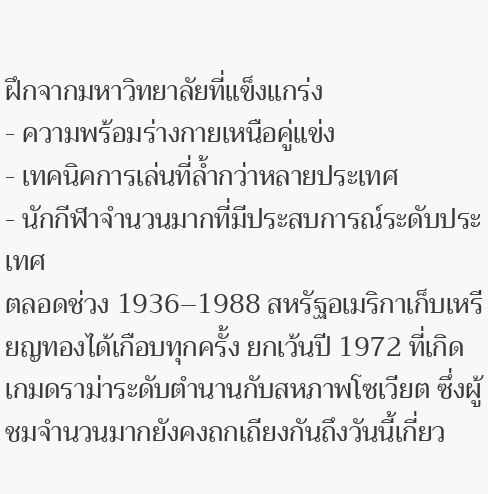ฝึกจากมหาวิทยาลัยที่แข็งแกร่ง
- ความพร้อมร่างกายเหนือคู่แข่ง
- เทคนิคการเล่นที่ล้ำกว่าหลายประเทศ
- นักกีฬาจำนวนมากที่มีประสบการณ์ระดับประเทศ
ตลอดช่วง 1936–1988 สหรัฐอเมริกาเก็บเหรียญทองได้เกือบทุกครั้ง ยกเว้นปี 1972 ที่เกิดเกมดราม่าระดับตำนานกับสหภาพโซเวียต ซึ่งผู้ชมจำนวนมากยังคงถกเถียงกันถึงวันนี้เกี่ยว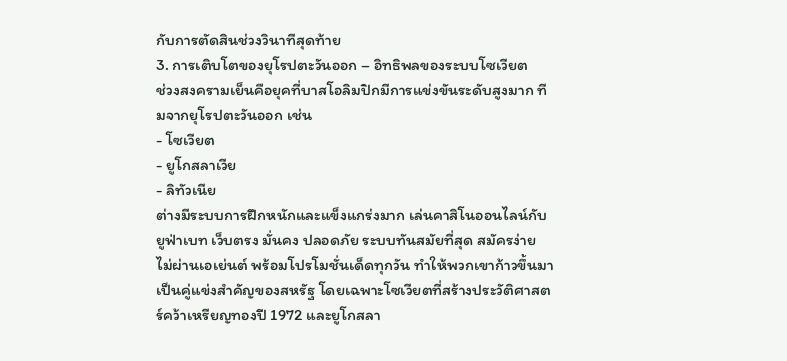กับการตัดสินช่วงวินาทีสุดท้าย
3. การเติบโตของยุโรปตะวันออก – อิทธิพลของระบบโซเวียต
ช่วงสงครามเย็นคือยุคที่บาสโอลิมปิกมีการแข่งขันระดับสูงมาก ทีมจากยุโรปตะวันออก เช่น
- โซเวียต
- ยูโกสลาเวีย
- ลิทัวเนีย
ต่างมีระบบการฝึกหนักและแข็งแกร่งมาก เล่นคาสิโนออนไลน์กับ ยูฟ่าเบท เว็บตรง มั่นคง ปลอดภัย ระบบทันสมัยที่สุด สมัครง่าย ไม่ผ่านเอเย่นต์ พร้อมโปรโมชั่นเด็ดทุกวัน ทำให้พวกเขาก้าวขึ้นมาเป็นคู่แข่งสำคัญของสหรัฐ โดยเฉพาะโซเวียตที่สร้างประวัติศาสตร์คว้าเหรียญทองปี 1972 และยูโกสลา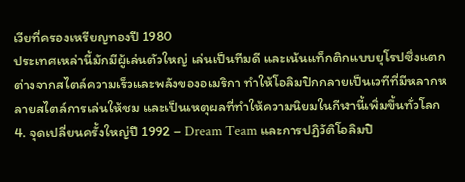เวียที่ครองเหรียญทองปี 1980
ประเทศเหล่านี้มักมีผู้เล่นตัวใหญ่ เล่นเป็นทีมดี และเน้นแท็กติกแบบยุโรปซึ่งแตกต่างจากสไตล์ความเร็วและพลังของอเมริกา ทำให้โอลิมปิกกลายเป็นเวทีที่มีหลากหลายสไตล์การเล่นให้ชม และเป็นเหตุผลที่ทำให้ความนิยมในกีฬานี้เพิ่มขึ้นทั่วโลก
4. จุดเปลี่ยนครั้งใหญ่ปี 1992 – Dream Team และการปฏิวัติโอลิมปิ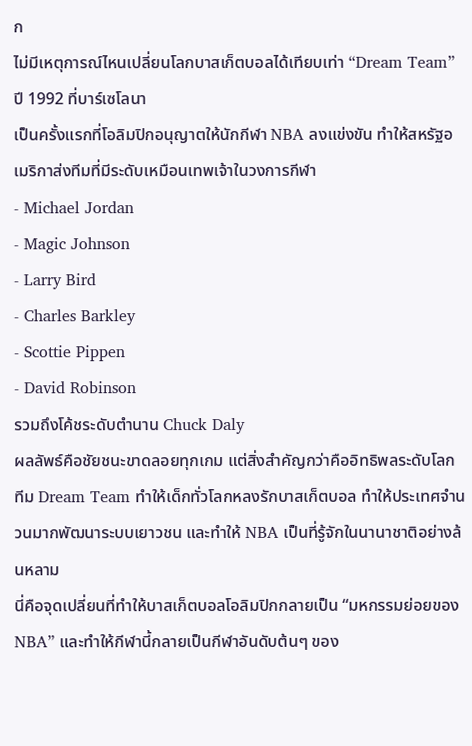ก
ไม่มีเหตุการณ์ไหนเปลี่ยนโลกบาสเก็ตบอลได้เทียบเท่า “Dream Team” ปี 1992 ที่บาร์เซโลนา
เป็นครั้งแรกที่โอลิมปิกอนุญาตให้นักกีฬา NBA ลงแข่งขัน ทำให้สหรัฐอเมริกาส่งทีมที่มีระดับเหมือนเทพเจ้าในวงการกีฬา
- Michael Jordan
- Magic Johnson
- Larry Bird
- Charles Barkley
- Scottie Pippen
- David Robinson
รวมถึงโค้ชระดับตำนาน Chuck Daly
ผลลัพธ์คือชัยชนะขาดลอยทุกเกม แต่สิ่งสำคัญกว่าคืออิทธิพลระดับโลก ทีม Dream Team ทำให้เด็กทั่วโลกหลงรักบาสเก็ตบอล ทำให้ประเทศจำนวนมากพัฒนาระบบเยาวชน และทำให้ NBA เป็นที่รู้จักในนานาชาติอย่างล้นหลาม
นี่คือจุดเปลี่ยนที่ทำให้บาสเก็ตบอลโอลิมปิกกลายเป็น “มหกรรมย่อยของ NBA” และทำให้กีฬานี้กลายเป็นกีฬาอันดับต้นๆ ของ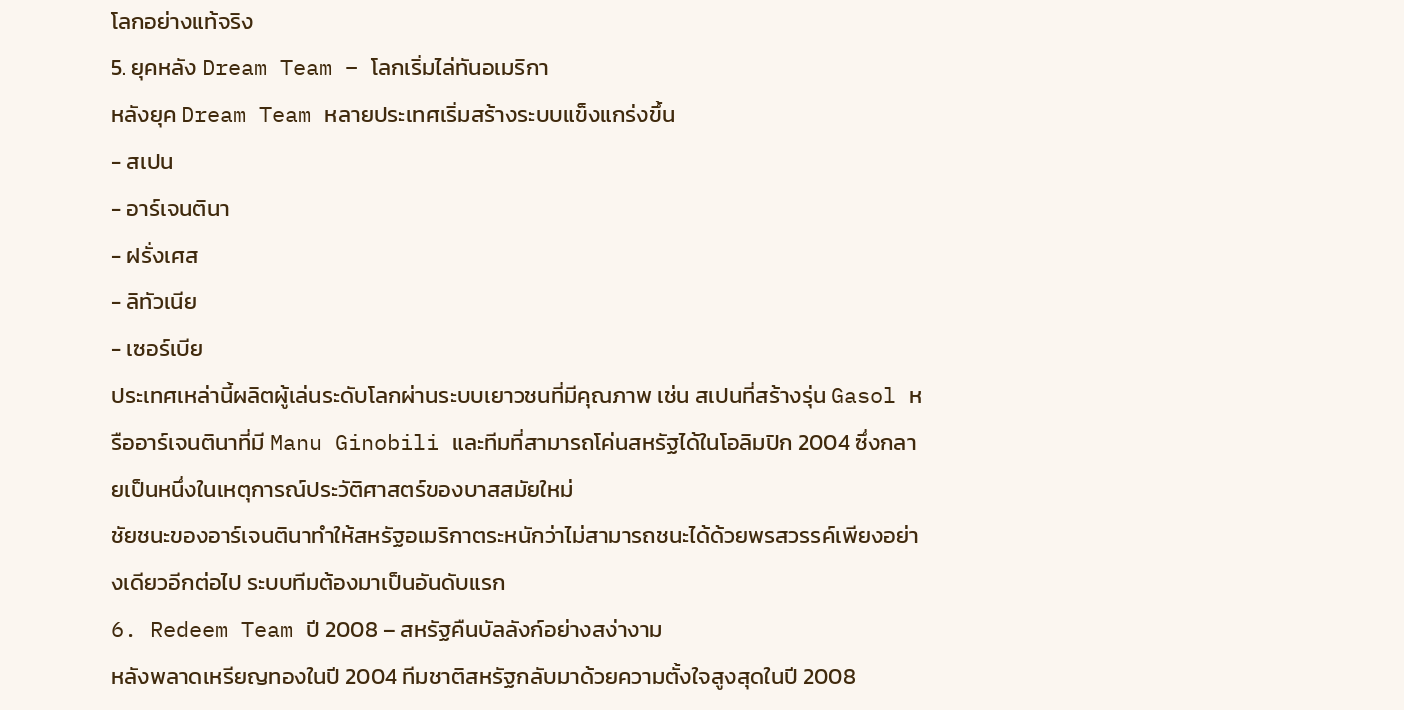โลกอย่างแท้จริง
5. ยุคหลัง Dream Team – โลกเริ่มไล่ทันอเมริกา
หลังยุค Dream Team หลายประเทศเริ่มสร้างระบบแข็งแกร่งขึ้น
- สเปน
- อาร์เจนตินา
- ฝรั่งเศส
- ลิทัวเนีย
- เซอร์เบีย
ประเทศเหล่านี้ผลิตผู้เล่นระดับโลกผ่านระบบเยาวชนที่มีคุณภาพ เช่น สเปนที่สร้างรุ่น Gasol หรืออาร์เจนตินาที่มี Manu Ginobili และทีมที่สามารถโค่นสหรัฐได้ในโอลิมปิก 2004 ซึ่งกลายเป็นหนึ่งในเหตุการณ์ประวัติศาสตร์ของบาสสมัยใหม่
ชัยชนะของอาร์เจนตินาทำให้สหรัฐอเมริกาตระหนักว่าไม่สามารถชนะได้ด้วยพรสวรรค์เพียงอย่างเดียวอีกต่อไป ระบบทีมต้องมาเป็นอันดับแรก
6. Redeem Team ปี 2008 – สหรัฐคืนบัลลังก์อย่างสง่างาม
หลังพลาดเหรียญทองในปี 2004 ทีมชาติสหรัฐกลับมาด้วยความตั้งใจสูงสุดในปี 2008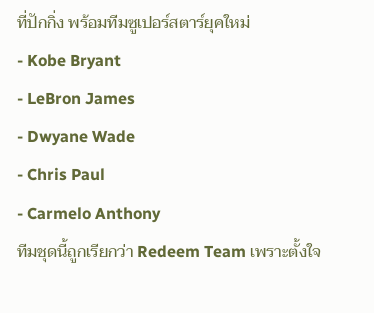ที่ปักกิ่ง พร้อมทีมซูเปอร์สตาร์ยุคใหม่
- Kobe Bryant
- LeBron James
- Dwyane Wade
- Chris Paul
- Carmelo Anthony
ทีมชุดนี้ถูกเรียกว่า Redeem Team เพราะตั้งใจ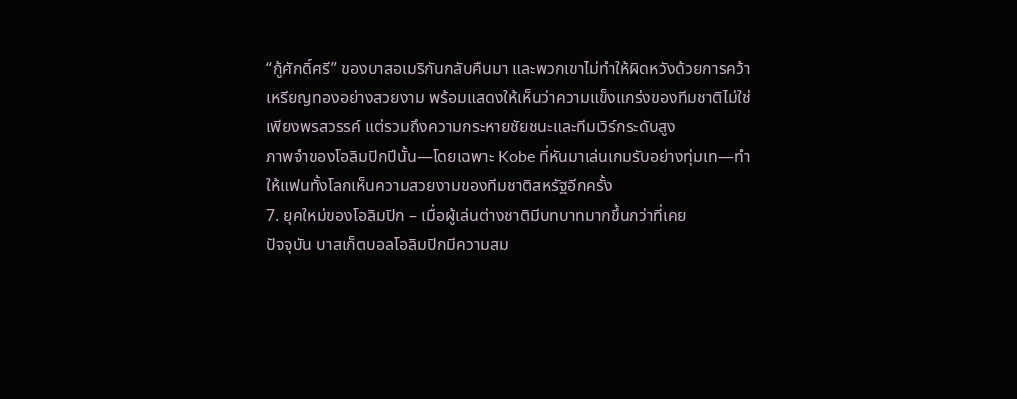“กู้ศักดิ์ศรี” ของบาสอเมริกันกลับคืนมา และพวกเขาไม่ทำให้ผิดหวังด้วยการคว้าเหรียญทองอย่างสวยงาม พร้อมแสดงให้เห็นว่าความแข็งแกร่งของทีมชาติไม่ใช่เพียงพรสวรรค์ แต่รวมถึงความกระหายชัยชนะและทีมเวิร์กระดับสูง
ภาพจำของโอลิมปิกปีนั้น—โดยเฉพาะ Kobe ที่หันมาเล่นเกมรับอย่างทุ่มเท—ทำให้แฟนทั้งโลกเห็นความสวยงามของทีมชาติสหรัฐอีกครั้ง
7. ยุคใหม่ของโอลิมปิก – เมื่อผู้เล่นต่างชาติมีบทบาทมากขึ้นกว่าที่เคย
ปัจจุบัน บาสเก็ตบอลโอลิมปิกมีความสม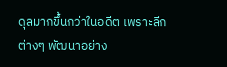ดุลมากขึ้นกว่าในอดีต เพราะลีกต่างๆ พัฒนาอย่าง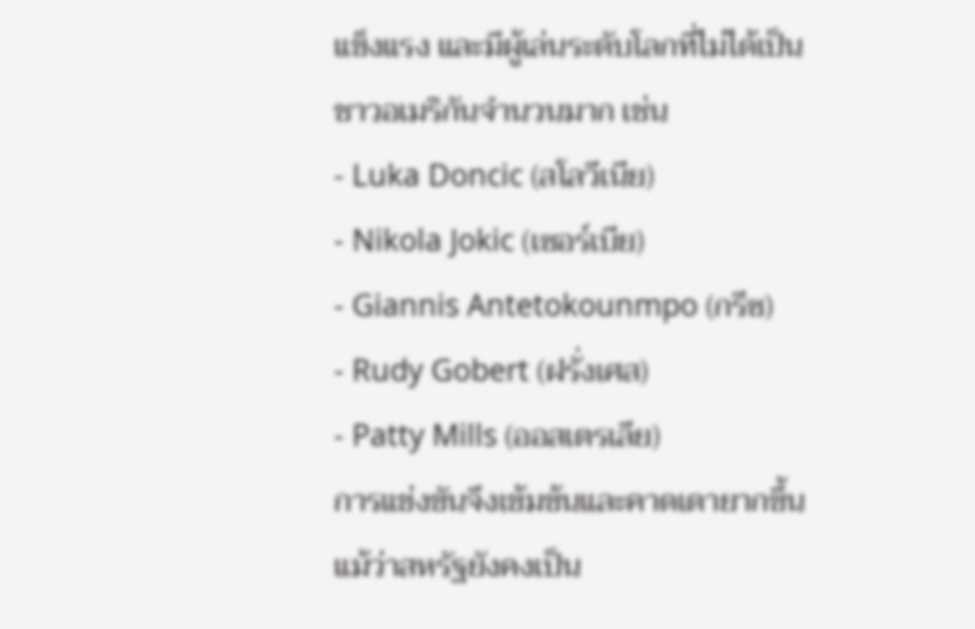แข็งแรง และมีผู้เล่นระดับโลกที่ไม่ได้เป็นชาวอเมริกันจำนวนมาก เช่น
- Luka Doncic (สโลวีเนีย)
- Nikola Jokic (เซอร์เบีย)
- Giannis Antetokounmpo (กรีซ)
- Rudy Gobert (ฝรั่งเศส)
- Patty Mills (ออสเตรเลีย)
การแข่งขันจึงเข้มข้นและคาดเดายากขึ้น แม้ว่าสหรัฐยังคงเป็น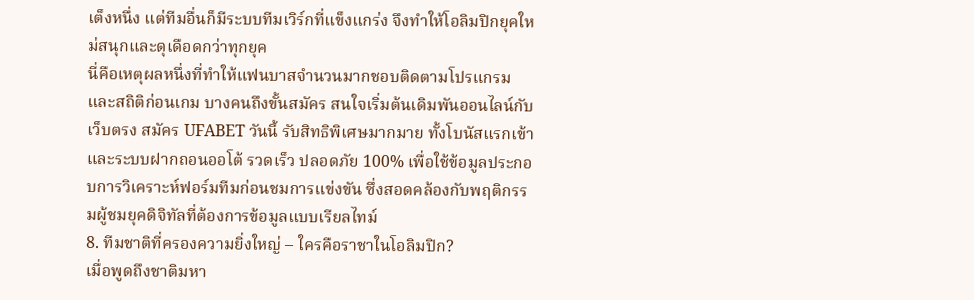เต็งหนึ่ง แต่ทีมอื่นก็มีระบบทีมเวิร์กที่แข็งแกร่ง จึงทำให้โอลิมปิกยุคใหม่สนุกและดุเดือดกว่าทุกยุค
นี่คือเหตุผลหนึ่งที่ทำให้แฟนบาสจำนวนมากชอบติดตามโปรแกรมและสถิติก่อนเกม บางคนถึงขั้นสมัคร สนใจเริ่มต้นเดิมพันออนไลน์กับเว็บตรง สมัคร UFABET วันนี้ รับสิทธิพิเศษมากมาย ทั้งโบนัสแรกเข้าและระบบฝากถอนออโต้ รวดเร็ว ปลอดภัย 100% เพื่อใช้ข้อมูลประกอบการวิเคราะห์ฟอร์มทีมก่อนชมการแข่งขัน ซึ่งสอดคล้องกับพฤติกรรมผู้ชมยุคดิจิทัลที่ต้องการข้อมูลแบบเรียลไทม์
8. ทีมชาติที่ครองความยิ่งใหญ่ – ใครคือราชาในโอลิมปิก?
เมื่อพูดถึงชาติมหา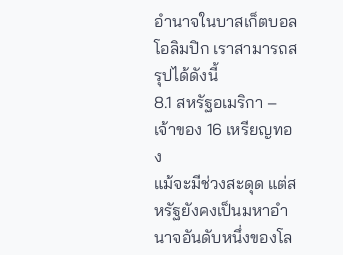อำนาจในบาสเก็ตบอลโอลิมปิก เราสามารถสรุปได้ดังนี้
8.1 สหรัฐอเมริกา – เจ้าของ 16 เหรียญทอง
แม้จะมีช่วงสะดุด แต่สหรัฐยังคงเป็นมหาอำนาจอันดับหนึ่งของโล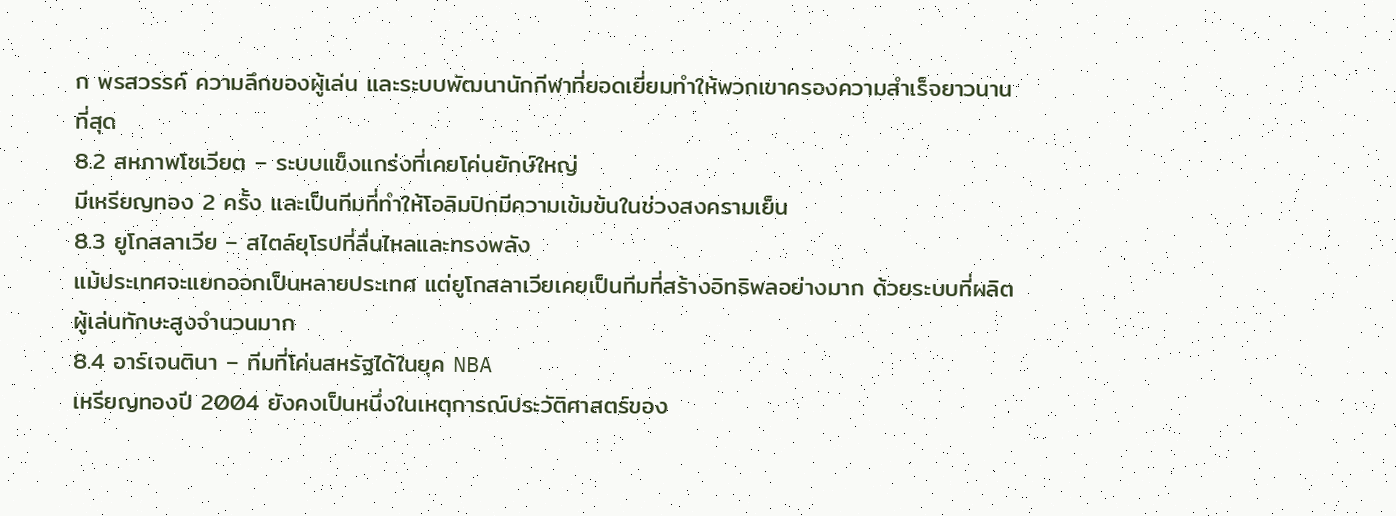ก พรสวรรค์ ความลึกของผู้เล่น และระบบพัฒนานักกีฬาที่ยอดเยี่ยมทำให้พวกเขาครองความสำเร็จยาวนานที่สุด
8.2 สหภาพโซเวียต – ระบบแข็งแกร่งที่เคยโค่นยักษ์ใหญ่
มีเหรียญทอง 2 ครั้ง และเป็นทีมที่ทำให้โอลิมปิกมีความเข้มข้นในช่วงสงครามเย็น
8.3 ยูโกสลาเวีย – สไตล์ยุโรปที่ลื่นไหลและทรงพลัง
แม้ประเทศจะแยกออกเป็นหลายประเทศ แต่ยูโกสลาเวียเคยเป็นทีมที่สร้างอิทธิพลอย่างมาก ด้วยระบบที่ผลิตผู้เล่นทักษะสูงจำนวนมาก
8.4 อาร์เจนตินา – ทีมที่โค่นสหรัฐได้ในยุค NBA
เหรียญทองปี 2004 ยังคงเป็นหนึ่งในเหตุการณ์ประวัติศาสตร์ของ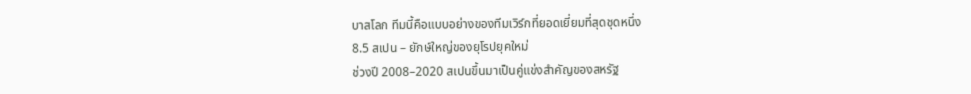บาสโลก ทีมนี้คือแบบอย่างของทีมเวิร์กที่ยอดเยี่ยมที่สุดชุดหนึ่ง
8.5 สเปน – ยักษ์ใหญ่ของยุโรปยุคใหม่
ช่วงปี 2008–2020 สเปนขึ้นมาเป็นคู่แข่งสำคัญของสหรัฐ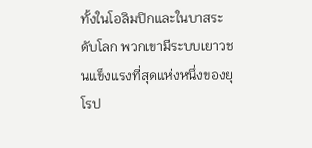ทั้งในโอลิมปิกและในบาสระดับโลก พวกเขามีระบบเยาวชนแข็งแรงที่สุดแห่งหนึ่งของยุโรป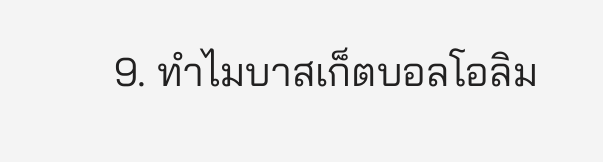9. ทำไมบาสเก็ตบอลโอลิม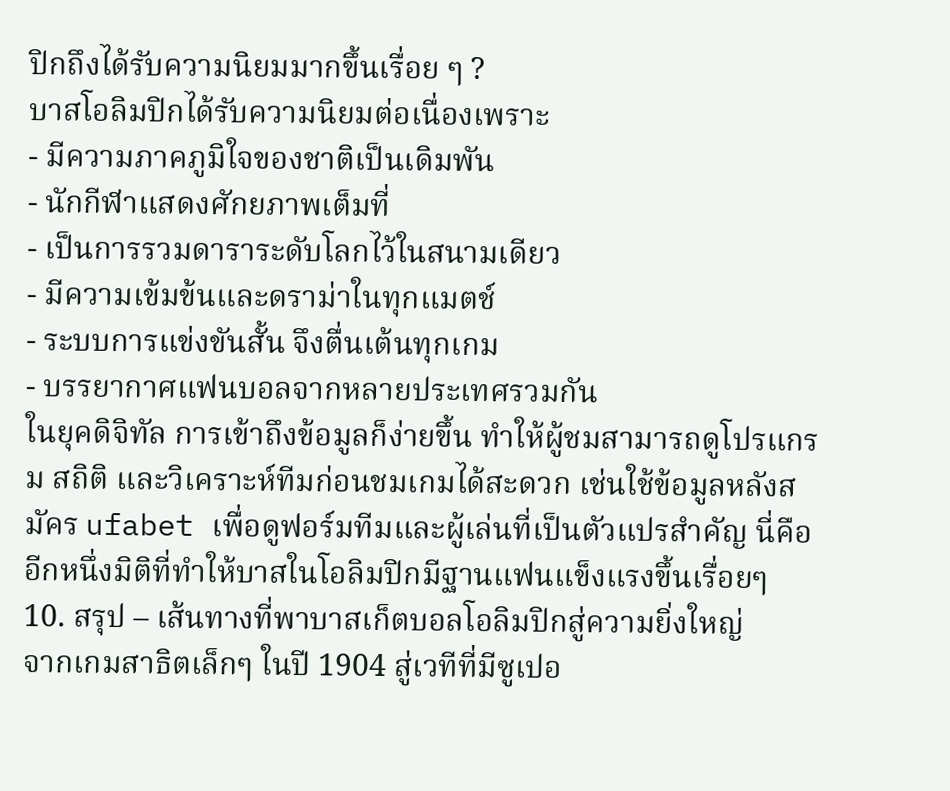ปิกถึงได้รับความนิยมมากขึ้นเรื่อย ๆ ?
บาสโอลิมปิกได้รับความนิยมต่อเนื่องเพราะ
- มีความภาคภูมิใจของชาติเป็นเดิมพัน
- นักกีฬาแสดงศักยภาพเต็มที่
- เป็นการรวมดาราระดับโลกไว้ในสนามเดียว
- มีความเข้มข้นและดราม่าในทุกแมตช์
- ระบบการแข่งขันสั้น จึงตื่นเต้นทุกเกม
- บรรยากาศแฟนบอลจากหลายประเทศรวมกัน
ในยุคดิจิทัล การเข้าถึงข้อมูลก็ง่ายขึ้น ทำให้ผู้ชมสามารถดูโปรแกรม สถิติ และวิเคราะห์ทีมก่อนชมเกมได้สะดวก เช่นใช้ข้อมูลหลังสมัคร ufabet เพื่อดูฟอร์มทีมและผู้เล่นที่เป็นตัวแปรสำคัญ นี่คืออีกหนึ่งมิติที่ทำให้บาสในโอลิมปิกมีฐานแฟนแข็งแรงขึ้นเรื่อยๆ
10. สรุป – เส้นทางที่พาบาสเก็ตบอลโอลิมปิกสู่ความยิ่งใหญ่
จากเกมสาธิตเล็กๆ ในปี 1904 สู่เวทีที่มีซูเปอ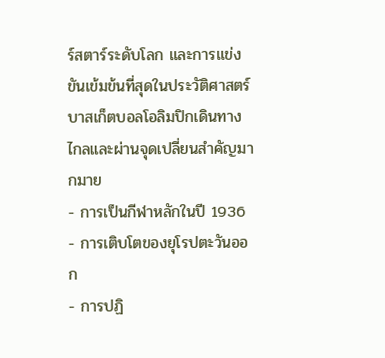ร์สตาร์ระดับโลก และการแข่งขันเข้มข้นที่สุดในประวัติศาสตร์ บาสเก็ตบอลโอลิมปิกเดินทางไกลและผ่านจุดเปลี่ยนสำคัญมากมาย
- การเป็นกีฬาหลักในปี 1936
- การเติบโตของยุโรปตะวันออก
- การปฏิ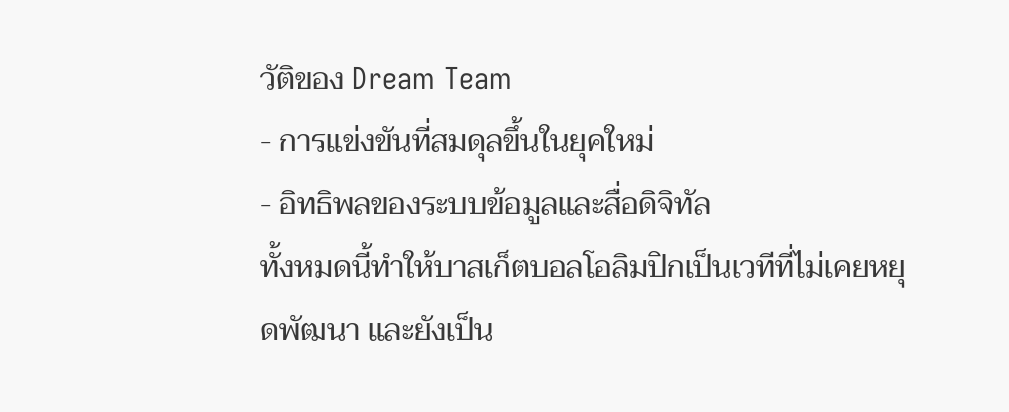วัติของ Dream Team
- การแข่งขันที่สมดุลขึ้นในยุคใหม่
- อิทธิพลของระบบข้อมูลและสื่อดิจิทัล
ทั้งหมดนี้ทำให้บาสเก็ตบอลโอลิมปิกเป็นเวทีที่ไม่เคยหยุดพัฒนา และยังเป็น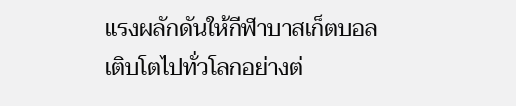แรงผลักดันให้กีฬาบาสเก็ตบอลเติบโตไปทั่วโลกอย่างต่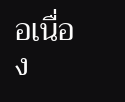อเนื่อง